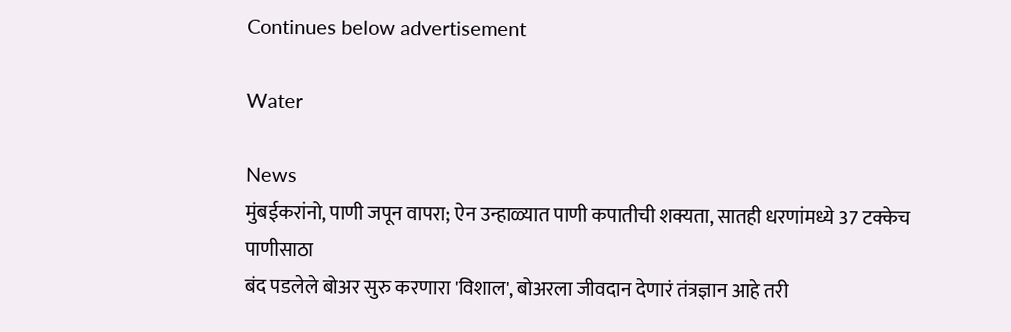Continues below advertisement

Water

News
मुंबईकरांनो, पाणी जपून वापरा; ऐन उन्हाळ्यात पाणी कपातीची शक्यता, सातही धरणांमध्ये 37 टक्केच पाणीसाठा
बंद पडलेले बोअर सुरु करणारा 'विशाल', बोअरला जीवदान देणारं तंत्रज्ञान आहे तरी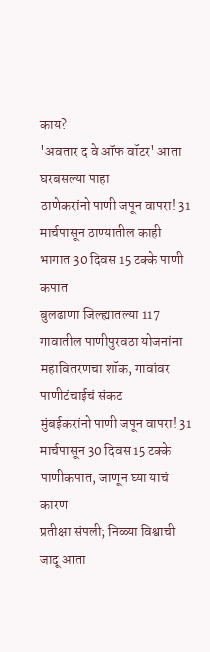काय?
'अवतार द वे ऑफ वॉटर' आता घरबसल्या पाहा
ठाणेकरांनो पाणी जपून वापरा! 31 मार्चपासून ठाण्यातील काही भागात 30 दिवस 15 टक्के पाणी कपात
बुलढाणा जिल्ह्यातल्या 117 गावातील पाणीपुरवठा योजनांना महावितरणचा शॉक, गावांवर पाणीटंचाईचं संकट
मुंबईकरांनो पाणी जपून वापरा! 31 मार्चपासून 30 दिवस 15 टक्के पाणीकपात, जाणून घ्या याचं कारण
प्रतीक्षा संपली; निळ्या विश्वाची जादू आता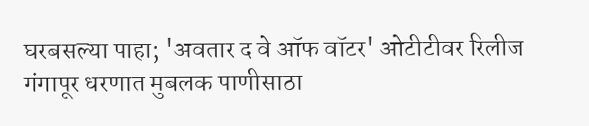घरबसल्या पाहा; 'अवतार द वे ऑफ वॉटर' ओटीटीवर रिलीज
गंगापूर धरणात मुबलक पाणीसाठा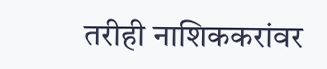तरीही नाशिककरांवर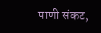पाणी संकट,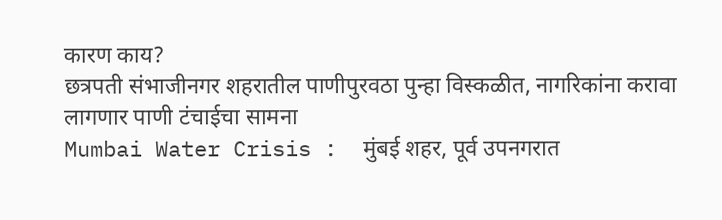कारण काय?
छत्रपती संभाजीनगर शहरातील पाणीपुरवठा पुन्हा विस्कळीत, नागरिकांना करावा लागणार पाणी टंचाईचा सामना
Mumbai Water Crisis :  मुंबई शहर, पूर्व उपनगरात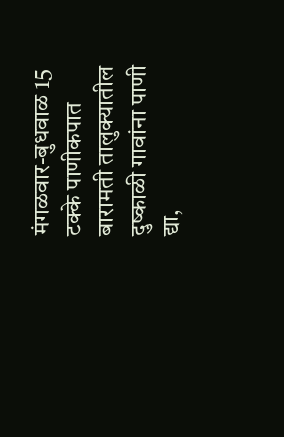मंगळवार-बुधवाळ 15 टक्के पाणीकपात
बारामती तालुक्यातील दुष्काळी गावांना पाणी द्या,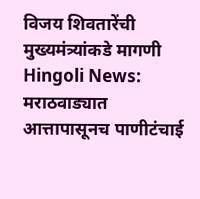विजय शिवतारेंची मुख्यमंत्र्यांकडे मागणी
Hingoli News: मराठवाड्यात आत्तापासूनच पाणीटंचाई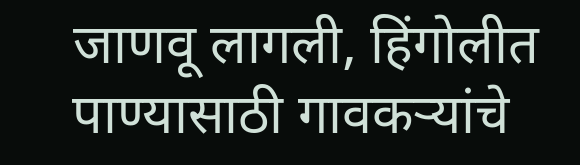जाणवू लागली, हिंगोलीत पाण्यासाठी गावकऱ्यांचे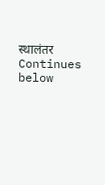स्थालंतर
Continues below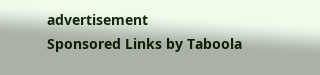advertisement
Sponsored Links by Taboola